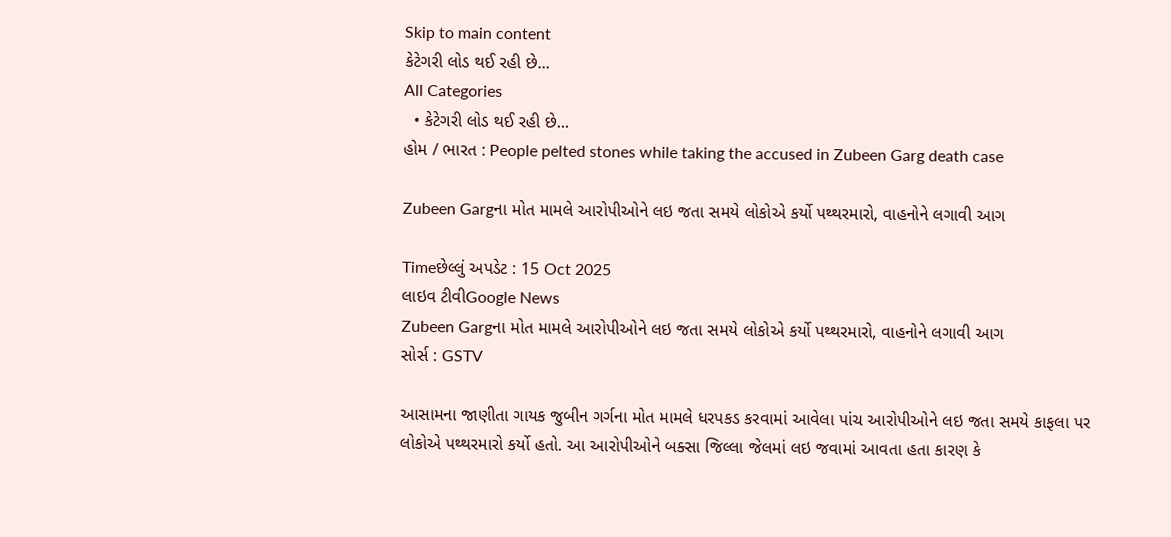Skip to main content
કેટેગરી લોડ થઈ રહી છે...
All Categories
  • કેટેગરી લોડ થઈ રહી છે...
હોમ / ભારત : People pelted stones while taking the accused in Zubeen Garg death case

Zubeen Gargના મોત મામલે આરોપીઓને લઇ જતા સમયે લોકોએ કર્યો પથ્થરમારો, વાહનોને લગાવી આગ

Timeછેલ્લું અપડેટ : 15 Oct 2025
લાઇવ ટીવીGoogle News
Zubeen Gargના મોત મામલે આરોપીઓને લઇ જતા સમયે લોકોએ કર્યો પથ્થરમારો, વાહનોને લગાવી આગ
સોર્સ : GSTV

આસામના જાણીતા ગાયક જુબીન ગર્ગના મોત મામલે ધરપકડ કરવામાં આવેલા પાંચ આરોપીઓને લઇ જતા સમયે કાફલા પર લોકોએ પથ્થરમારો કર્યો હતો. આ આરોપીઓને બક્સા જિલ્લા જેલમાં લઇ જવામાં આવતા હતા કારણ કે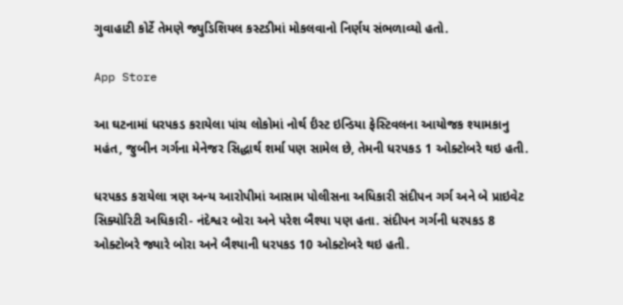ગુવાહાટી કોર્ટે તેમણે જ્યુડિશિયલ કસ્ટડીમાં મોકલવાનો નિર્ણય સંભળાવ્યો હતો.

App Store

આ ઘટનામાં ધરપકડ કરાયેલા પાંચ લોકોમાં નોર્થ ર્ઇસ્ટ ઇન્ડિયા ફેસ્ટિવલના આયોજક શ્યામકાનુ મહંત, જુબીન ગર્ગના મેનેજર સિદ્ધાર્થ શર્મા પણ સામેલ છે, તેમની ધરપકડ 1 ઓક્ટોબરે થઇ હતી.

ધરપકડ કરાયેલા ત્રણ અન્ય આરોપીમાં આસામ પોલીસના અધિકારી સંદીપન ગર્ગ અને બે પ્રાઇવેટ સિક્યોરિટી અધિકારી- નંદેશ્વર બોરા અને પરેશ બૈશ્યા પણ હતા. સંદીપન ગર્ગની ધરપકડ 8 ઓક્ટોબરે જ્યારે બોરા અને બૈશ્યાની ધરપકડ 10 ઓક્ટોબરે થઇ હતી.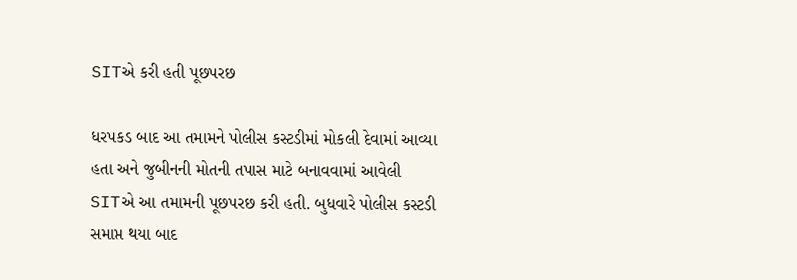SITએ કરી હતી પૂછપરછ

ધરપકડ બાદ આ તમામને પોલીસ કસ્ટડીમાં મોકલી દેવામાં આવ્યા હતા અને જુબીનની મોતની તપાસ માટે બનાવવામાં આવેલી SITએ આ તમામની પૂછપરછ કરી હતી. બુધવારે પોલીસ કસ્ટડી સમાપ્ત થયા બાદ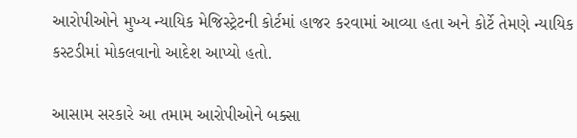આરોપીઓને મુખ્ય ન્યાયિક મેજિસ્ટ્રેટની કોર્ટમાં હાજર કરવામાં આવ્યા હતા અને કોર્ટે તેમણે ન્યાયિક કસ્ટડીમાં મોકલવાનો આદેશ આપ્યો હતો.

આસામ સરકારે આ તમામ આરોપીઓને બક્સા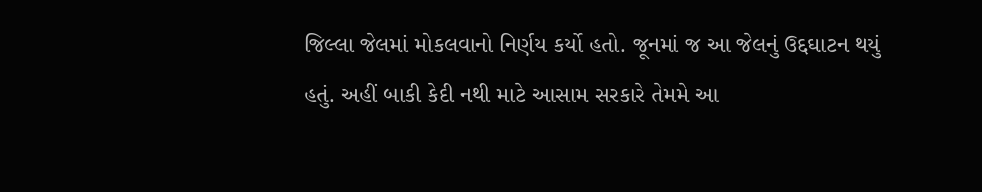જિલ્લા જેલમાં મોકલવાનો નિર્ણય કર્યો હતો. જૂનમાં જ આ જેલનું ઉદ્દઘાટન થયું હતું. અહીં બાકી કેદી નથી માટે આસામ સરકારે તેમમે આ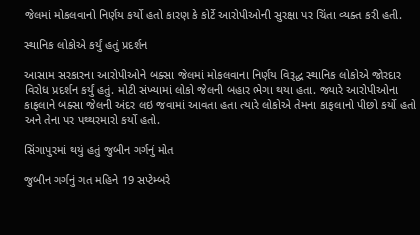જેલમાં મોકલવાનો નિર્ણય કર્યો હતો કારણ કે કોર્ટે આરોપીઓની સુરક્ષા પર ચિંતા વ્યક્ત કરી હતી.

સ્થાનિક લોકોએ કર્યું હતું પ્રદર્શન

આસામ સરકારના આરોપીઓને બક્સા જેલમાં મોકલવાના નિર્ણય વિરૂદ્ધ સ્થાનિક લોકોએ જોરદાર વિરોધ પ્રદર્શન કર્યું હતું. મોટી સંખ્યામાં લોકો જેલની બહાર ભેગા થયા હતા. જ્યારે આરોપીઓના કાફલાને બક્સા જેલની અંદર લઇ જવામાં આવતા હતા ત્યારે લોકોએ તેમના કાફલાનો પીછો કર્યો હતો અને તેના પર પથ્થરમારો કર્યો હતો.

સિંગાપુરમાં થયું હતું જુબીન ગર્ગનું મોત

જુબીન ગર્ગનું ગત મહિને 19 સપ્ટેમ્બરે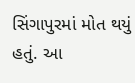સિંગાપુરમાં મોત થયું હતું. આ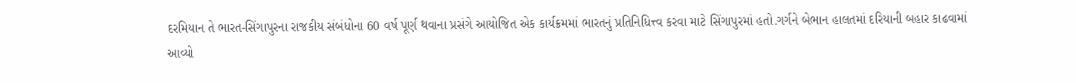દરમિયાન તે ભારત-સિંગાપુરના રાજકીય સંબંધોના 60 વર્ષ પૂર્ણ થવાના પ્રસંગે આયોજિત એક કાર્યક્રમમાં ભારતનું પ્રતિનિધિત્ત્વ કરવા માટે સિંગાપુરમાં હતો.ગર્ગને બેભાન હાલતમાં દરિયાની બહાર કાઢવામાં આવ્યો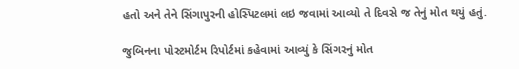હતો અને તેને સિંગાપુરની હોસ્પિટલમાં લઇ જવામાં આવ્યો તે દિવસે જ તેનું મોત થયું હતું.

જુબિનના પોસ્ટમોર્ટમ રિપોર્ટમાં કહેવામાં આવ્યું કે સિંગરનું મોત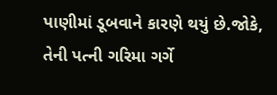પાણીમાં ડૂબવાને કારણે થયું છે.જોકે, તેની પત્ની ગરિમા ગર્ગે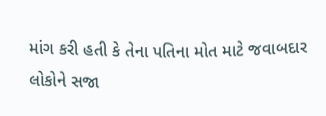માંગ કરી હતી કે તેના પતિના મોત માટે જવાબદાર લોકોને સજા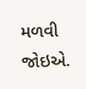મળવી જોઇએ.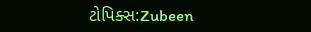ટોપિક્સ:Zubeen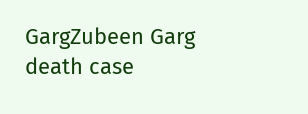GargZubeen Garg death case